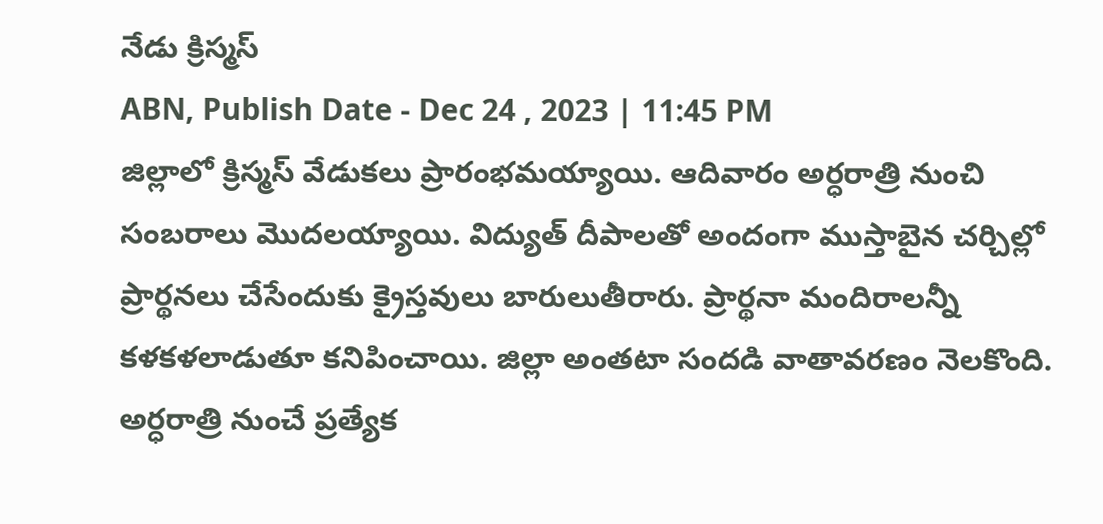నేడు క్రిస్మస్
ABN, Publish Date - Dec 24 , 2023 | 11:45 PM
జిల్లాలో క్రిస్మస్ వేడుకలు ప్రారంభమయ్యాయి. ఆదివారం అర్ధరాత్రి నుంచి సంబరాలు మొదలయ్యాయి. విద్యుత్ దీపాలతో అందంగా ముస్తాబైన చర్చిల్లో ప్రార్థనలు చేసేందుకు క్రైస్తవులు బారులుతీరారు. ప్రార్థనా మందిరాలన్నీ కళకళలాడుతూ కనిపించాయి. జిల్లా అంతటా సందడి వాతావరణం నెలకొంది.
అర్ధరాత్రి నుంచే ప్రత్యేక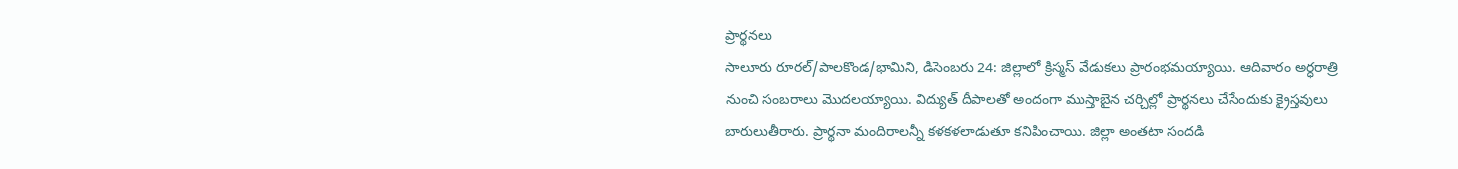ప్రార్థనలు
సాలూరు రూరల్/పాలకొండ/భామిని, డిసెంబరు 24: జిల్లాలో క్రిస్మస్ వేడుకలు ప్రారంభమయ్యాయి. ఆదివారం అర్ధరాత్రి నుంచి సంబరాలు మొదలయ్యాయి. విద్యుత్ దీపాలతో అందంగా ముస్తాబైన చర్చిల్లో ప్రార్థనలు చేసేందుకు క్రైస్తవులు బారులుతీరారు. ప్రార్థనా మందిరాలన్నీ కళకళలాడుతూ కనిపించాయి. జిల్లా అంతటా సందడి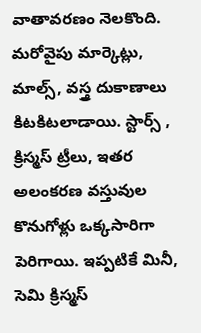వాతావరణం నెలకొంది. మరోవైపు మార్కెట్లు, మాల్స్, వస్త్ర దుకాణాలు కిటకిటలాడాయి. స్టార్స్ , క్రిస్మస్ ట్రీలు, ఇతర అలంకరణ వస్తువుల కొనుగోళ్లు ఒక్కసారిగా పెరిగాయి. ఇప్పటికే మినీ, సెమి క్రిస్మస్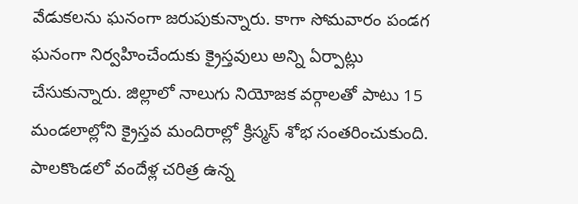వేడుకలను ఘనంగా జరుపుకున్నారు. కాగా సోమవారం పండగ ఘనంగా నిర్వహించేందుకు క్రైస్తవులు అన్ని ఏర్పాట్లు చేసుకున్నారు. జిల్లాలో నాలుగు నియోజక వర్గాలతో పాటు 15 మండలాల్లోని క్రైస్తవ మందిరాల్లో క్రిస్మస్ శోభ సంతరించుకుంది. పాలకొండలో వందేళ్ల చరిత్ర ఉన్న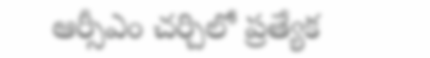ఆర్సీఎం చర్చిలో ప్రత్యేక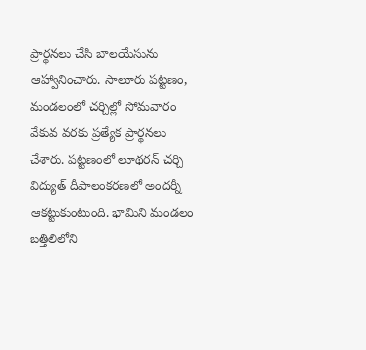ప్రార్థనలు చేసి బాలయేసును ఆహ్వానించారు. సాలూరు పట్టణం, మండలంలో చర్చిల్లో సోమవారం వేకువ వరకు ప్రత్యేక ప్రార్థనలు చేశారు. పట్టణంలో లూథరన్ చర్చి విద్యుత్ దీపాలంకరణలో అందర్నీ ఆకట్టుకుంటుంది. భామిని మండలం బత్తిలిలోని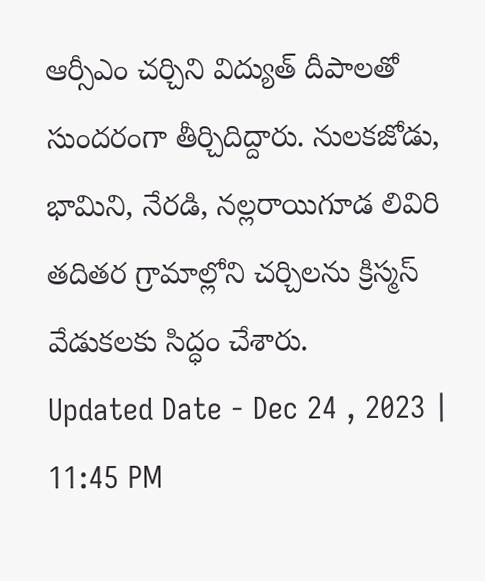ఆర్సీఎం చర్చిని విద్యుత్ దీపాలతో సుందరంగా తీర్చిదిద్దారు. నులకజోడు, భామిని, నేరడి, నల్లరాయిగూడ లివిరి తదితర గ్రామాల్లోని చర్చిలను క్రిస్మస్ వేడుకలకు సిద్ధం చేశారు.
Updated Date - Dec 24 , 2023 | 11:45 PM